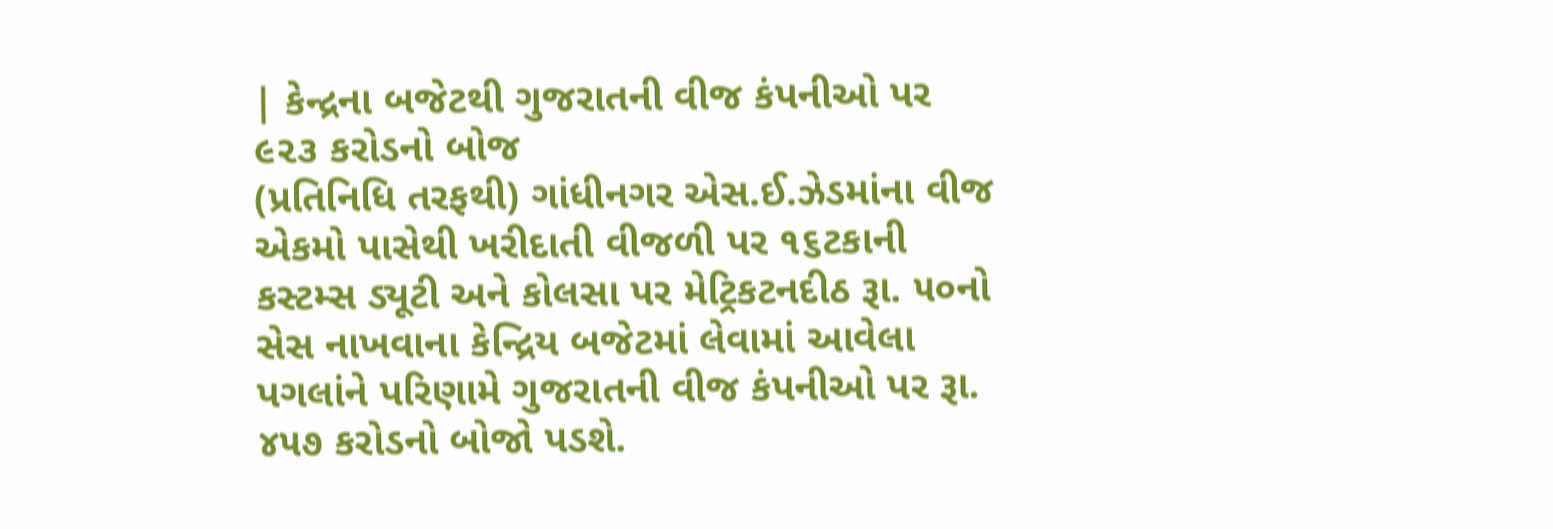| કેન્દ્રના બજેટથી ગુજરાતની વીજ કંપનીઓ પર ૯૨૩ કરોડનો બોજ
(પ્રતિનિધિ તરફથી) ગાંધીનગર એસ.ઈ.ઝેડમાંના વીજ એકમો પાસેથી ખરીદાતી વીજળી પર ૧૬ટકાની કસ્ટમ્સ ડ્યૂટી અને કોલસા પર મેટ્રિકટનદીઠ રૂા. ૫૦નો સેસ નાખવાના કેન્દ્રિય બજેટમાં લેવામાં આવેલા પગલાંને પરિણામે ગુજરાતની વીજ કંપનીઓ પર રૂા. ૪૫૭ કરોડનો બોજો પડશે.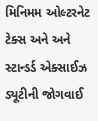મિનિમમ ઓલ્ટરનેટ ટેક્સ અને અને સ્ટાન્ડર્ડ એક્સાઈઝ ડ્યૂટીની જોગવાઈ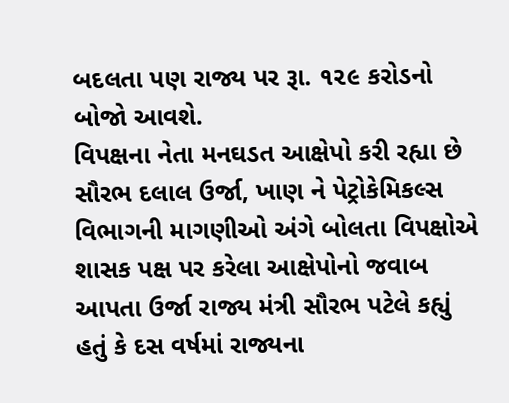બદલતા પણ રાજ્ય પર રૂા. ૧૨૯ કરોડનો બોજો આવશે.
વિપક્ષના નેતા મનઘડત આક્ષેપો કરી રહ્યા છે સૌરભ દલાલ ઉર્જા, ખાણ ને પેટ્રોકેમિકલ્સ વિભાગની માગણીઓ અંગે બોલતા વિપક્ષોએ શાસક પક્ષ પર કરેલા આક્ષેપોનો જવાબ આપતા ઉર્જા રાજ્ય મંત્રી સૌરભ પટેલે કહ્યું હતું કે દસ વર્ષમાં રાજ્યના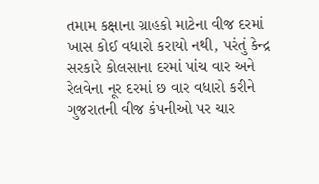તમામ કક્ષાના ગ્રાહકો માટેના વીજ દરમાં ખાસ કોઈ વધારો કરાયો નથી, પરંતું કેન્દ્ર સરકારે કોલસાના દરમાં પાંચ વાર અને રેલવેના નૂર દરમાં છ વાર વધારો કરીને ગુજરાતની વીજ કંપનીઓ પર ચાર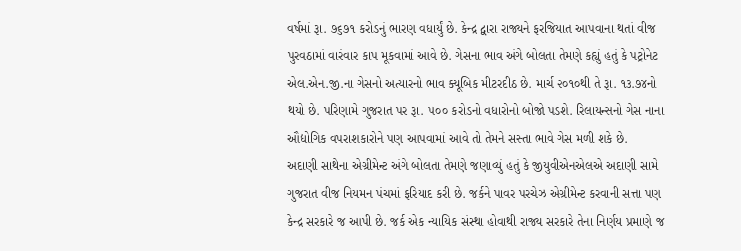વર્ષમાં રૂા. ૭૬૭૧ કરોડનું ભારણ વધાર્યું છે. કેન્દ્ર દ્વારા રાજ્યને ફરજિયાત આપવાના થતાં વીજ પુરવઠામાં વારંવાર કાપ મૂકવામાં આવે છે. ગેસના ભાવ અંગે બોલતા તેમણે કહ્યું હતું કે પટ્રોનેટ એલ.એન.જી.ના ગેસનો અત્યારનો ભાવ ક્યૂબિક મીટરદીઠ છે. માર્ચ ૨૦૧૦થી તે રૂા. ૧૩.૭૪નો થયો છે. પરિણામે ગુજરાત પર રૂા. ૫૦૦ કરોડનો વધારોનો બોજો પડશે. રિલાયન્સનો ગેસ નાના ઔદ્યોગિક વપરાશકારોને પણ આપવામાં આવે તો તેમને સસ્તા ભાવે ગેસ મળી શકે છે.
અદાણી સાથેના એગ્રીમેન્ટ અંગે બોલતા તેમણે જણાવ્યું હતું કે જીયુવીએનએલએ અદાણી સામે ગુજરાત વીજ નિયમન પંચમાં ફરિયાદ કરી છે. જર્કને પાવર પરચેઝ એગ્રીમેન્ટ કરવાની સત્તા પણ કેન્દ્ર સરકારે જ આપી છે. જર્ક એક ન્યાયિક સંસ્થા હોવાથી રાજ્ય સરકારે તેના નિર્ણય પ્રમાણે જ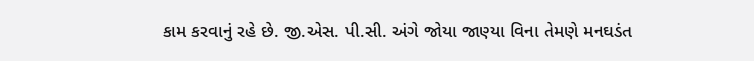કામ કરવાનું રહે છે. જી.એસ. પી.સી. અંગે જોયા જાણ્યા વિના તેમણે મનઘડંત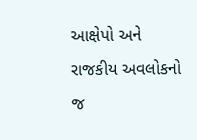આક્ષેપો અને રાજકીય અવલોકનો જ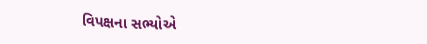વિપક્ષના સભ્યોએ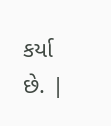કર્યા છે. |